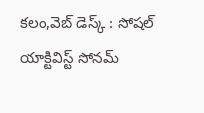కలం,వెబ్ డెస్క్ : సోషల్ యాక్టివిస్ట్ సోనమ్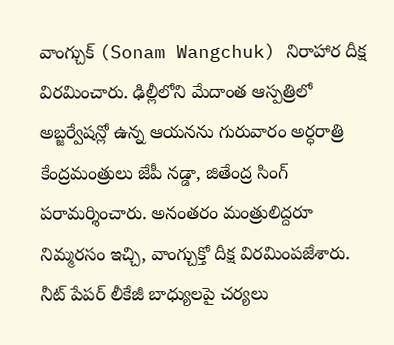వాంగ్చుక్ (Sonam Wangchuk) నిరాహార దీక్ష విరమించారు. ఢిల్లీలోని మేదాంత ఆస్పత్రిలో అబ్జర్వేషన్లో ఉన్న ఆయనను గురువారం అర్ధరాత్రి కేంద్రమంత్రులు జేపీ నడ్డా, జితేంద్ర సింగ్ పరామర్శించారు. అనంతరం మంత్రులిద్దరూ నిమ్మరసం ఇచ్చి, వాంగ్చుక్తో దీక్ష విరమింపజేశారు. నీట్ పేపర్ లీకేజీ బాధ్యులపై చర్యలు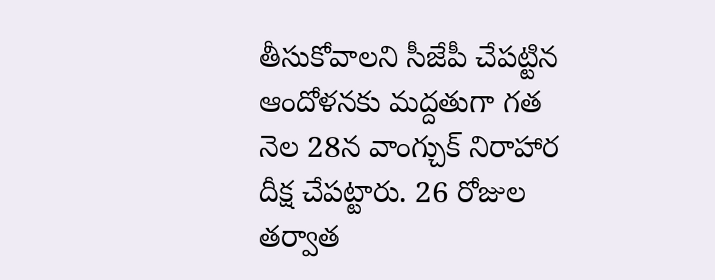తీసుకోవాలని సీజేపీ చేపట్టిన ఆందోళనకు మద్దతుగా గత నెల 28న వాంగ్చుక్ నిరాహార దీక్ష చేపట్టారు. 26 రోజుల తర్వాత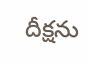దీక్షను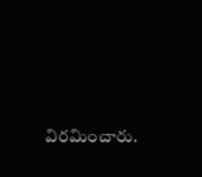విరమించారు.